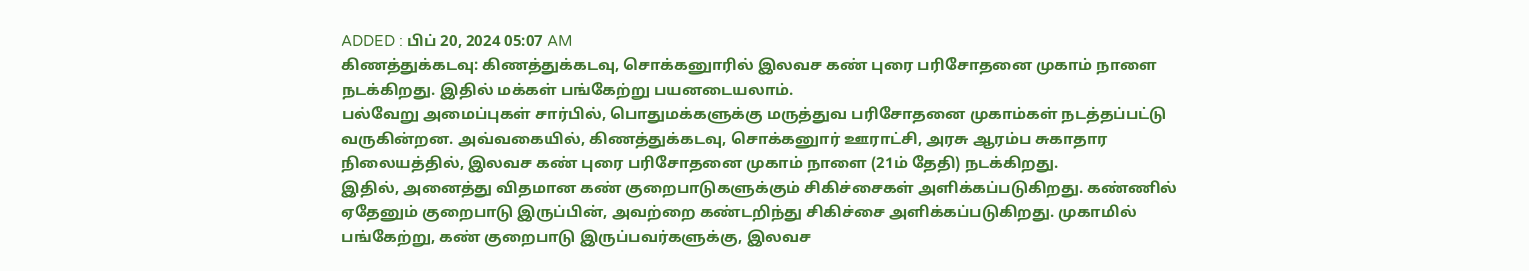ADDED : பிப் 20, 2024 05:07 AM
கிணத்துக்கடவு: கிணத்துக்கடவு, சொக்கனுாரில் இலவச கண் புரை பரிசோதனை முகாம் நாளை நடக்கிறது. இதில் மக்கள் பங்கேற்று பயனடையலாம்.
பல்வேறு அமைப்புகள் சார்பில், பொதுமக்களுக்கு மருத்துவ பரிசோதனை முகாம்கள் நடத்தப்பட்டு வருகின்றன. அவ்வகையில், கிணத்துக்கடவு, சொக்கனுார் ஊராட்சி, அரசு ஆரம்ப சுகாதார நிலையத்தில், இலவச கண் புரை பரிசோதனை முகாம் நாளை (21ம் தேதி) நடக்கிறது.
இதில், அனைத்து விதமான கண் குறைபாடுகளுக்கும் சிகிச்சைகள் அளிக்கப்படுகிறது. கண்ணில் ஏதேனும் குறைபாடு இருப்பின், அவற்றை கண்டறிந்து சிகிச்சை அளிக்கப்படுகிறது. முகாமில் பங்கேற்று, கண் குறைபாடு இருப்பவர்களுக்கு, இலவச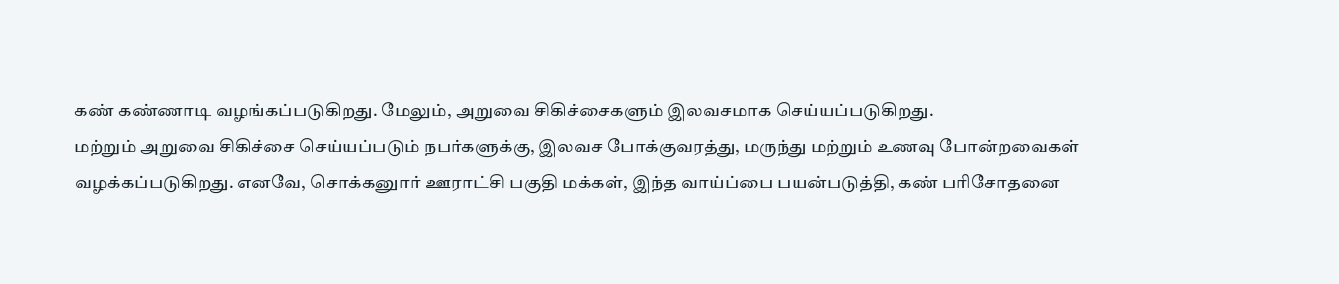கண் கண்ணாடி வழங்கப்படுகிறது. மேலும், அறுவை சிகிச்சைகளும் இலவசமாக செய்யப்படுகிறது.
மற்றும் அறுவை சிகிச்சை செய்யப்படும் நபர்களுக்கு, இலவச போக்குவரத்து, மருந்து மற்றும் உணவு போன்றவைகள் வழக்கப்படுகிறது. எனவே, சொக்கனுார் ஊராட்சி பகுதி மக்கள், இந்த வாய்ப்பை பயன்படுத்தி, கண் பரிசோதனை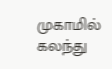முகாமில் கலந்து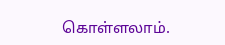கொள்ளலாம்.